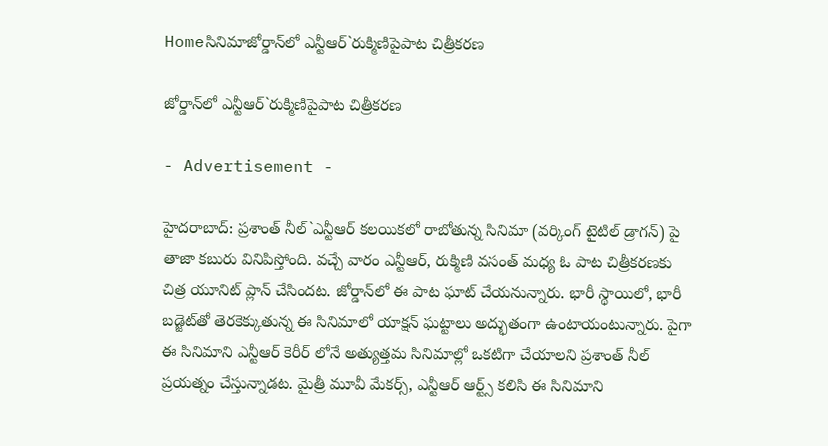Homeసినిమాజోర్డాన్‌లో ఎన్టీఆర్`రుక్మిణిపైపాట చిత్రీకరణ

జోర్డాన్‌లో ఎన్టీఆర్`రుక్మిణిపైపాట చిత్రీకరణ

- Advertisement -

హైదరాబాద్: ప్రశాంత్ నీల్`ఎన్టీఆర్ కలయికలో రాబోతున్న సినిమా (వర్కింగ్ టైటిల్ డ్రాగన్) పై తాజా కబురు వినిపిస్తోంది. వచ్చే వారం ఎన్టీఆర్, రుక్మిణి వసంత్ మధ్య ఓ పాట చిత్రీకరణకు చిత్ర యూనిట్ ప్లాన్ చేసిందట. జోర్డాన్‌లో ఈ పాట ఘాట్ చేయనున్నారు. భారీ స్థాయిలో, భారీ బడ్జెట్‌తో తెరకెక్కుతున్న ఈ సినిమాలో యాక్షన్ ఘట్టాలు అద్భుతంగా ఉంటాయంటున్నారు. పైగా ఈ సినిమాని ఎన్టీఆర్ కెరీర్ లోనే అత్యుత్తమ సినిమాల్లో ఒకటిగా చేయాలని ప్రశాంత్ నీల్ ప్రయత్నం చేస్తున్నాడట. మైత్రీ మూవీ మేకర్స్, ఎన్టీఆర్ ఆర్ట్స్ కలిసి ఈ సినిమాని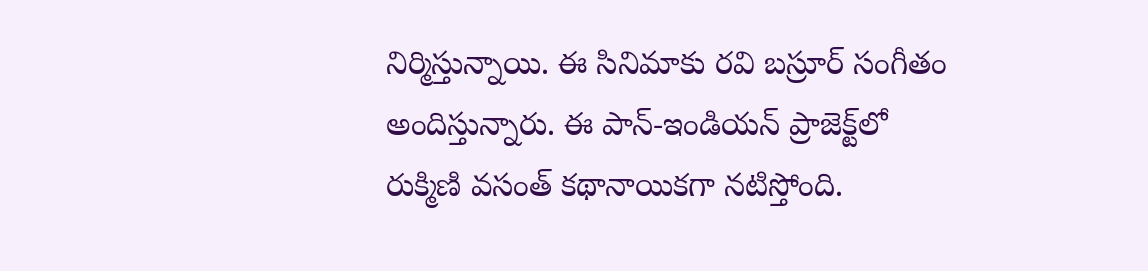నిర్మిస్తున్నాయి. ఈ సినిమాకు రవి బస్రూర్ సంగీతం అందిస్తున్నారు. ఈ పాన్-ఇండియన్ ప్రాజెక్ట్‌లో రుక్మిణి వసంత్ కథానాయికగా నటిస్తోంది.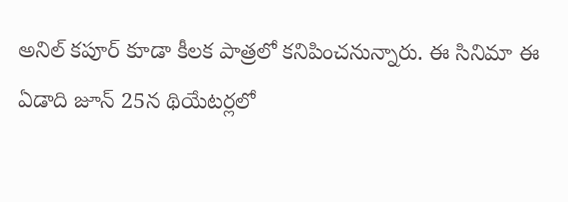అనిల్ కపూర్ కూడా కీలక పాత్రలో కనిపించనున్నారు. ఈ సినిమా ఈ ఏడాది జూన్ 25న థియేటర్లలో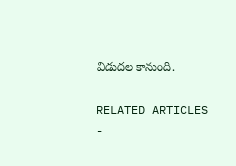విడుదల కానుంది.

RELATED ARTICLES
-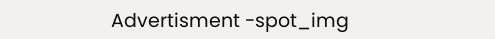Advertisment -spot_img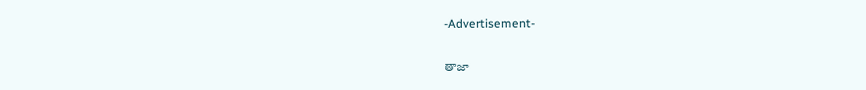-Advertisement-

తాజా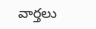వార్తలు